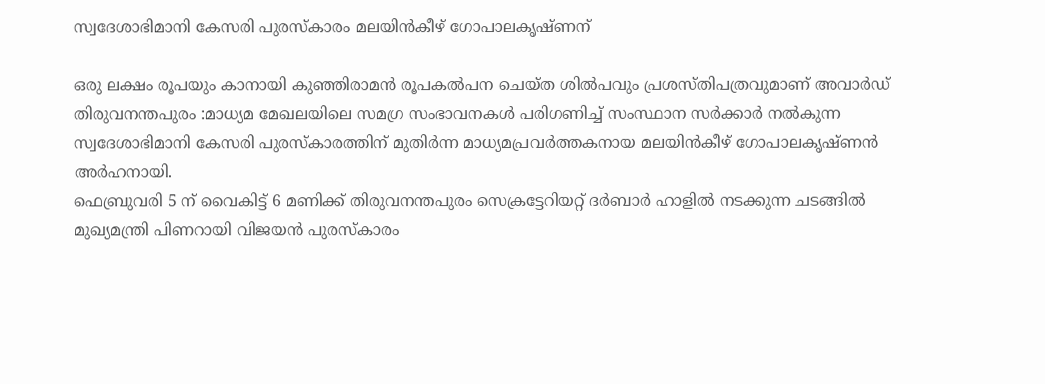സ്വദേശാഭിമാനി കേസരി പുരസ്കാരം മലയിൻകീഴ് ഗോപാലകൃഷ്ണന്

ഒരു ലക്ഷം രൂപയും കാനായി കുഞ്ഞിരാമൻ രൂപകൽപന ചെയ്ത ശിൽപവും പ്രശസ്തിപത്രവുമാണ് അവാർഡ്
തിരുവനന്തപുരം :മാധ്യമ മേഖലയിലെ സമഗ്ര സംഭാവനകൾ പരിഗണിച്ച് സംസ്ഥാന സർക്കാർ നൽകുന്ന സ്വദേശാഭിമാനി കേസരി പുരസ്കാരത്തിന് മുതിർന്ന മാധ്യമപ്രവർത്തകനായ മലയിൻകീഴ് ഗോപാലകൃഷ്ണൻ അർഹനായി.
ഫെബ്രുവരി 5 ന് വൈകിട്ട് 6 മണിക്ക് തിരുവനന്തപുരം സെക്രട്ടേറിയറ്റ് ദർബാർ ഹാളിൽ നടക്കുന്ന ചടങ്ങിൽ മുഖ്യമന്ത്രി പിണറായി വിജയൻ പുരസ്കാരം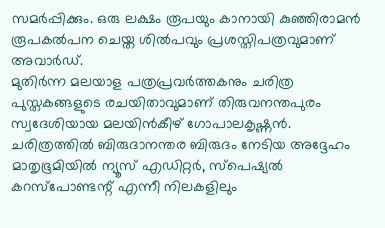സമർപ്പിക്കും. ഒരു ലക്ഷം രൂപയും കാനായി കുഞ്ഞിരാമൻ രൂപകൽപന ചെയ്ത ശിൽപവും പ്രശസ്തിപത്രവുമാണ് അവാർഡ്.
മുതിർന്ന മലയാള പത്രപ്രവർത്തകനും ചരിത്ര പുസ്തകങ്ങളുടെ രചയിതാവുമാണ് തിരുവനന്തപുരം സ്വദേശിയായ മലയിൻകീഴ് ഗോപാലകൃഷ്ണൻ. ചരിത്രത്തിൽ ബിരുദാനന്തര ബിരുദം നേടിയ അദ്ദേഹം മാതൃഭൂമിയിൽ ന്യൂസ് എഡിറ്റർ, സ്പെഷ്യൽ കറസ്പോണ്ടന്റ് എന്നീ നിലകളിലും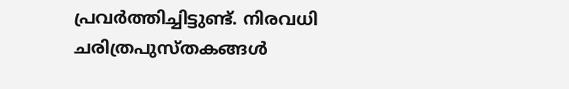പ്രവർത്തിച്ചിട്ടുണ്ട്. നിരവധി ചരിത്രപുസ്തകങ്ങൾ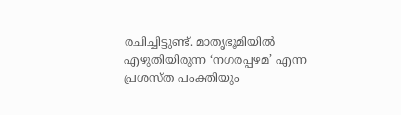രചിച്ചിട്ടുണ്ട്. മാതൃഭൂമിയിൽ എഴുതിയിരുന്ന ‘നഗരപ്പഴമ’ എന്ന പ്രശസ്ത പംക്തിയും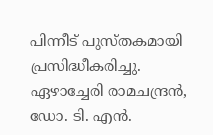പിന്നീട് പുസ്തകമായി പ്രസിദ്ധീകരിച്ചു.
ഏഴാച്ചേരി രാമചന്ദ്രൻ, ഡോ. ടി. എൻ.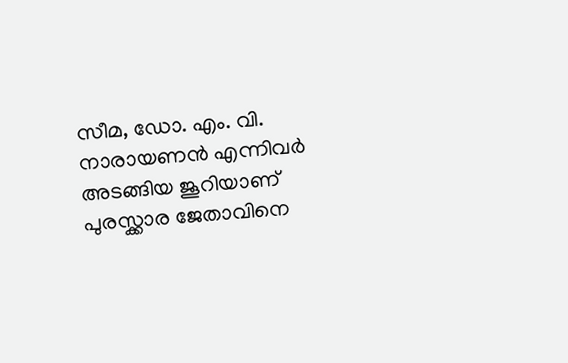സീമ, ഡോ. എം. വി. നാരായണൻ എന്നിവർ അടങ്ങിയ ജൂറിയാണ് പുരസ്ക്കാര ജേതാവിനെ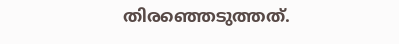തിരഞ്ഞെടുത്തത്.